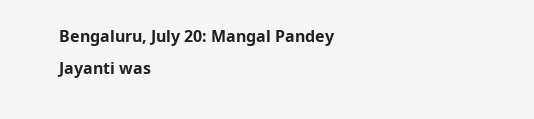Bengaluru, July 20: Mangal Pandey Jayanti was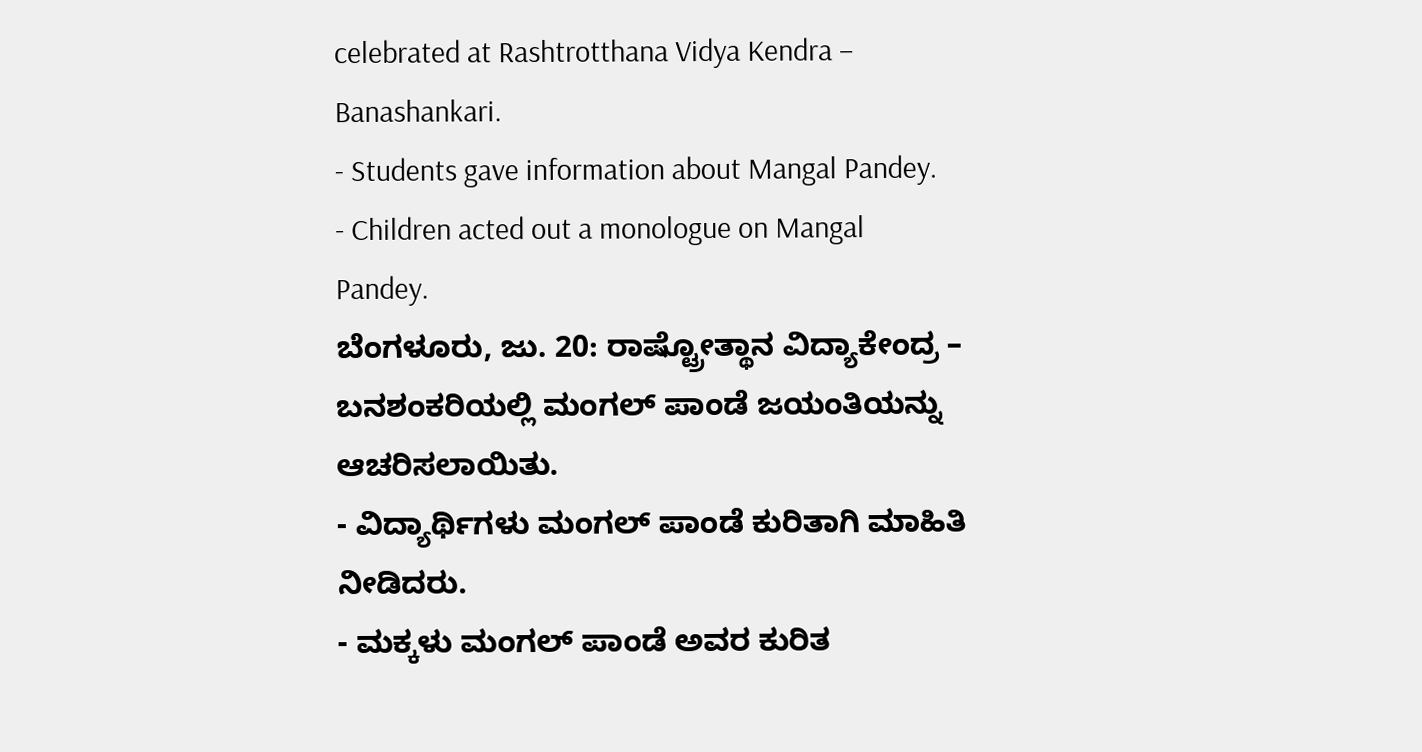celebrated at Rashtrotthana Vidya Kendra – Banashankari.
- Students gave information about Mangal Pandey.
- Children acted out a monologue on Mangal Pandey.
ಬೆಂಗಳೂರು, ಜು. 20: ರಾಷ್ಟ್ರೋತ್ಥಾನ ವಿದ್ಯಾಕೇಂದ್ರ – ಬನಶಂಕರಿಯಲ್ಲಿ ಮಂಗಲ್ ಪಾಂಡೆ ಜಯಂತಿಯನ್ನು ಆಚರಿಸಲಾಯಿತು.
- ವಿದ್ಯಾರ್ಥಿಗಳು ಮಂಗಲ್ ಪಾಂಡೆ ಕುರಿತಾಗಿ ಮಾಹಿತಿ ನೀಡಿದರು.
- ಮಕ್ಕಳು ಮಂಗಲ್ ಪಾಂಡೆ ಅವರ ಕುರಿತ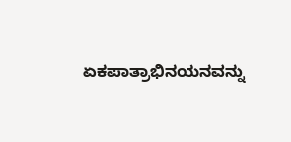ಏಕಪಾತ್ರಾಭಿನಯನವನ್ನು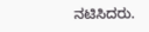ನಟಿಸಿದರು.